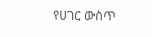የሀገር ውስጥ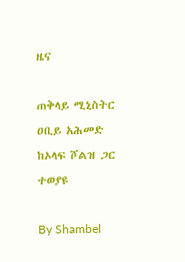ዜና

ጠቅላይ ሚኒስትር ዐቢይ አሕመድ ከኦላፍ ሾልዝ ጋር ተወያዩ

By Shambel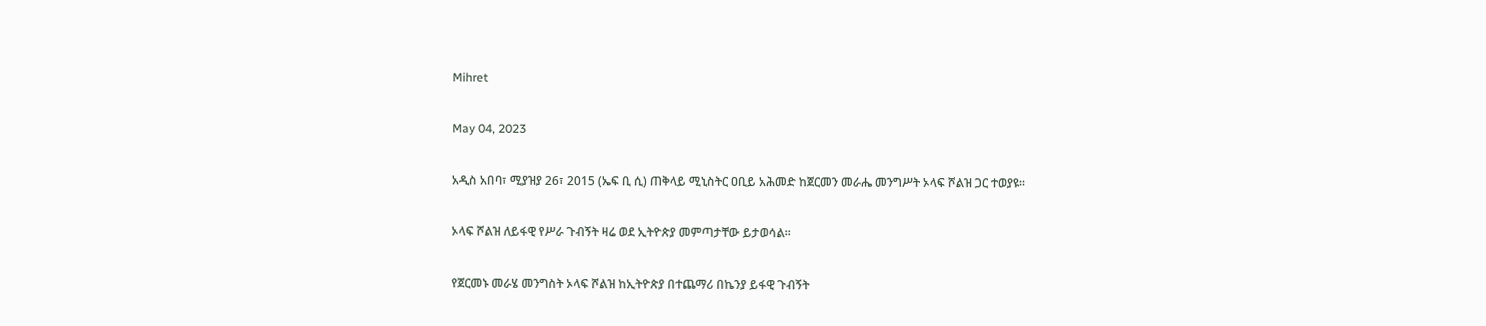Mihret

May 04, 2023

አዲስ አበባ፣ ሚያዝያ 26፣ 2015 (ኤፍ ቢ ሲ) ጠቅላይ ሚኒስትር ዐቢይ አሕመድ ከጀርመን መራሔ መንግሥት ኦላፍ ሾልዝ ጋር ተወያዩ።

ኦላፍ ሾልዝ ለይፋዊ የሥራ ጉብኝት ዛሬ ወደ ኢትዮጵያ መምጣታቸው ይታወሳል።

የጀርመኑ መራሄ መንግስት ኦላፍ ሾልዝ ከኢትዮጵያ በተጨማሪ በኬንያ ይፋዊ ጉብኝት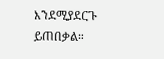እንደሚያደርጉ ይጠበቃል።